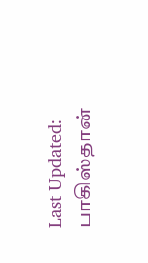Last Updated:
பாகிஸ்தான்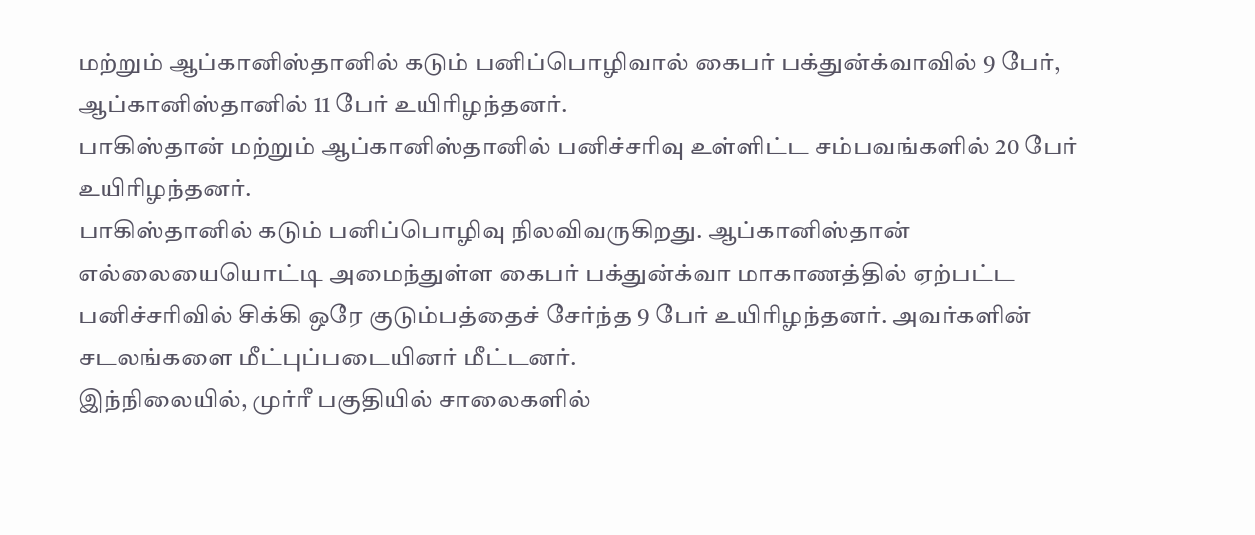மற்றும் ஆப்கானிஸ்தானில் கடும் பனிப்பொழிவால் கைபர் பக்துன்க்வாவில் 9 பேர், ஆப்கானிஸ்தானில் 11 பேர் உயிரிழந்தனர்.
பாகிஸ்தான் மற்றும் ஆப்கானிஸ்தானில் பனிச்சரிவு உள்ளிட்ட சம்பவங்களில் 20 பேர் உயிரிழந்தனர்.
பாகிஸ்தானில் கடும் பனிப்பொழிவு நிலவிவருகிறது. ஆப்கானிஸ்தான் எல்லையையொட்டி அமைந்துள்ள கைபர் பக்துன்க்வா மாகாணத்தில் ஏற்பட்ட பனிச்சரிவில் சிக்கி ஒரே குடும்பத்தைச் சேர்ந்த 9 பேர் உயிரிழந்தனர். அவர்களின் சடலங்களை மீட்புப்படையினர் மீட்டனர்.
இந்நிலையில், முர்ரீ பகுதியில் சாலைகளில்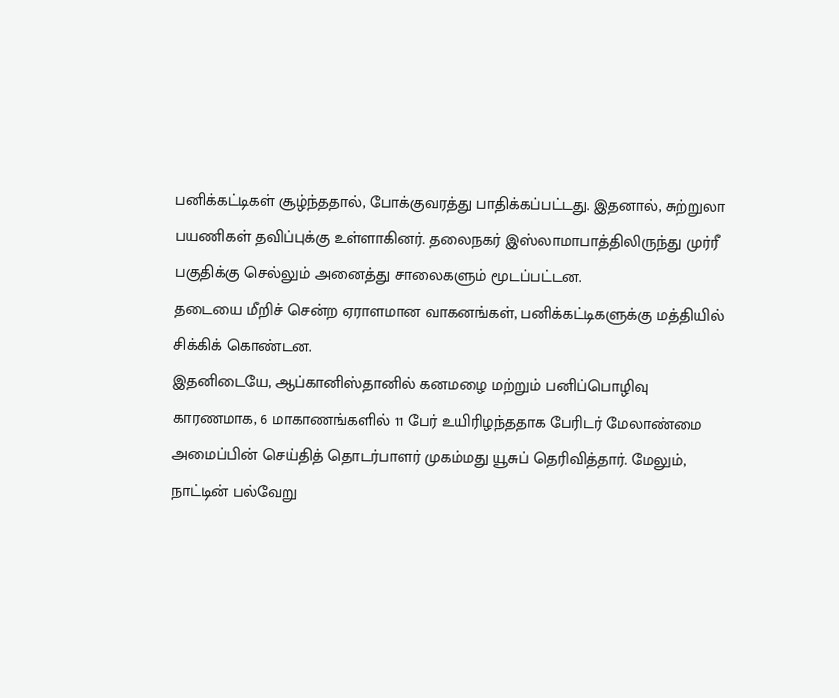பனிக்கட்டிகள் சூழ்ந்ததால், போக்குவரத்து பாதிக்கப்பட்டது. இதனால், சுற்றுலா பயணிகள் தவிப்புக்கு உள்ளாகினர். தலைநகர் இஸ்லாமாபாத்திலிருந்து முர்ரீ பகுதிக்கு செல்லும் அனைத்து சாலைகளும் மூடப்பட்டன.
தடையை மீறிச் சென்ற ஏராளமான வாகனங்கள், பனிக்கட்டிகளுக்கு மத்தியில் சிக்கிக் கொண்டன.
இதனிடையே, ஆப்கானிஸ்தானில் கனமழை மற்றும் பனிப்பொழிவு காரணமாக, 6 மாகாணங்களில் 11 பேர் உயிரிழந்ததாக பேரிடர் மேலாண்மை அமைப்பின் செய்தித் தொடர்பாளர் முகம்மது யூசுப் தெரிவித்தார். மேலும், நாட்டின் பல்வேறு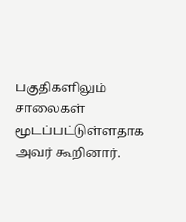பகுதிகளிலும் சாலைகள் மூடப்பட்டுள்ளதாக அவர் கூறினார்.